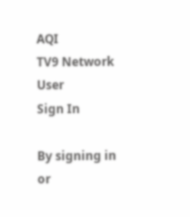AQI
TV9 Network
User
Sign In

By signing in or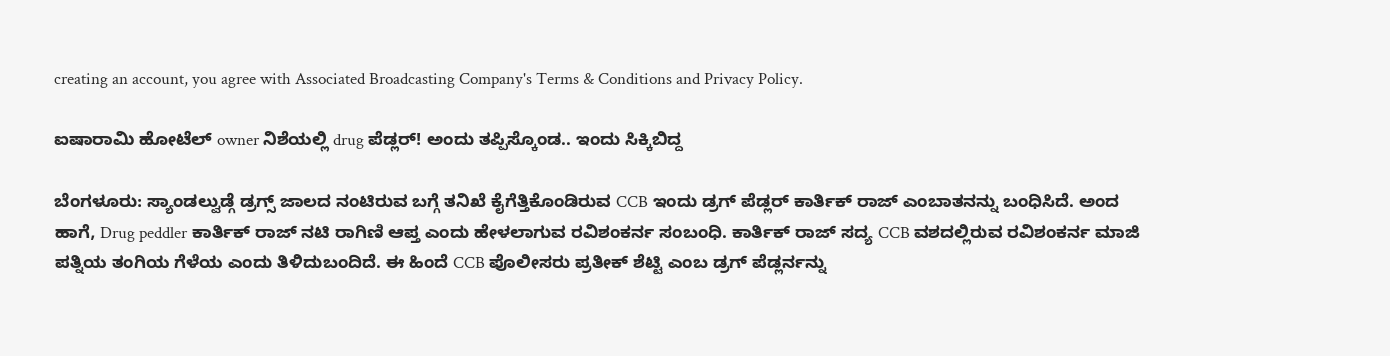creating an account, you agree with Associated Broadcasting Company's Terms & Conditions and Privacy Policy.

ಐಷಾರಾಮಿ ಹೋಟೆಲ್ owner ನಿಶೆಯಲ್ಲಿ drug ಪೆಡ್ಲರ್! ಅಂದು ತಪ್ಪಿಸ್ಕೊಂಡ.. ಇಂದು ಸಿಕ್ಕಿಬಿದ್ದ

ಬೆಂಗಳೂರು: ಸ್ಯಾಂಡಲ್ವುಡ್ಗೆ ಡ್ರಗ್ಸ್ ಜಾಲದ ನಂಟಿರುವ ಬಗ್ಗೆ ತನಿಖೆ ಕೈಗೆತ್ತಿಕೊಂಡಿರುವ CCB ಇಂದು ಡ್ರಗ್ ಪೆಡ್ಲರ್ ಕಾರ್ತಿಕ್ ರಾಜ್ ಎಂಬಾತನನ್ನು ಬಂಧಿಸಿದೆ. ಅಂದ ಹಾಗೆ, Drug peddler ಕಾರ್ತಿಕ್ ರಾಜ್ ನಟಿ ರಾಗಿಣಿ ಆಪ್ತ ಎಂದು ಹೇಳಲಾಗುವ ರವಿಶಂಕರ್ನ ಸಂಬಂಧಿ. ಕಾರ್ತಿಕ್ ರಾಜ್ ಸದ್ಯ CCB ವಶದಲ್ಲಿರುವ ರವಿಶಂಕರ್ನ ಮಾಜಿ ಪತ್ನಿಯ ತಂಗಿಯ ಗೆಳೆಯ ಎಂದು ತಿಳಿದುಬಂದಿದೆ. ಈ ಹಿಂದೆ CCB ಪೊಲೀಸರು ಪ್ರತೀಕ್ ಶೆಟ್ಟಿ ಎಂಬ ಡ್ರಗ್ ಪೆಡ್ಲರ್ನನ್ನು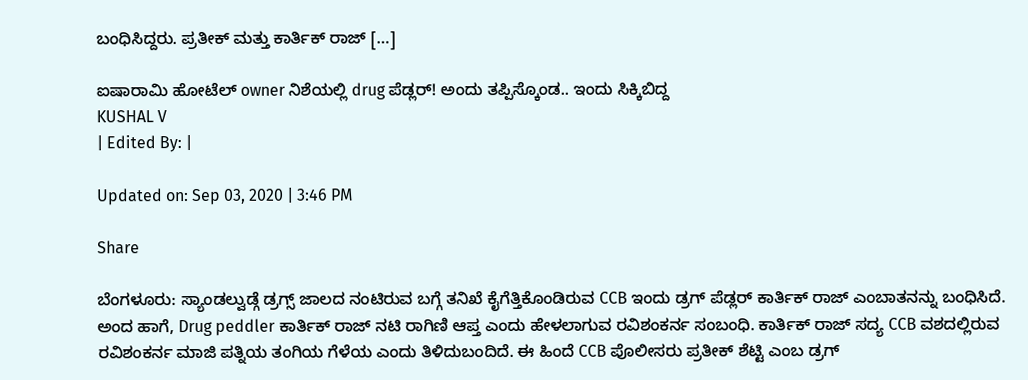ಬಂಧಿಸಿದ್ದರು. ಪ್ರತೀಕ್ ಮತ್ತು ಕಾರ್ತಿಕ್ ರಾಜ್ […]

ಐಷಾರಾಮಿ ಹೋಟೆಲ್ owner ನಿಶೆಯಲ್ಲಿ drug ಪೆಡ್ಲರ್! ಅಂದು ತಪ್ಪಿಸ್ಕೊಂಡ.. ಇಂದು ಸಿಕ್ಕಿಬಿದ್ದ
KUSHAL V
| Edited By: |

Updated on: Sep 03, 2020 | 3:46 PM

Share

ಬೆಂಗಳೂರು: ಸ್ಯಾಂಡಲ್ವುಡ್ಗೆ ಡ್ರಗ್ಸ್ ಜಾಲದ ನಂಟಿರುವ ಬಗ್ಗೆ ತನಿಖೆ ಕೈಗೆತ್ತಿಕೊಂಡಿರುವ CCB ಇಂದು ಡ್ರಗ್ ಪೆಡ್ಲರ್ ಕಾರ್ತಿಕ್ ರಾಜ್ ಎಂಬಾತನನ್ನು ಬಂಧಿಸಿದೆ. ಅಂದ ಹಾಗೆ, Drug peddler ಕಾರ್ತಿಕ್ ರಾಜ್ ನಟಿ ರಾಗಿಣಿ ಆಪ್ತ ಎಂದು ಹೇಳಲಾಗುವ ರವಿಶಂಕರ್ನ ಸಂಬಂಧಿ. ಕಾರ್ತಿಕ್ ರಾಜ್ ಸದ್ಯ CCB ವಶದಲ್ಲಿರುವ ರವಿಶಂಕರ್ನ ಮಾಜಿ ಪತ್ನಿಯ ತಂಗಿಯ ಗೆಳೆಯ ಎಂದು ತಿಳಿದುಬಂದಿದೆ. ಈ ಹಿಂದೆ CCB ಪೊಲೀಸರು ಪ್ರತೀಕ್ ಶೆಟ್ಟಿ ಎಂಬ ಡ್ರಗ್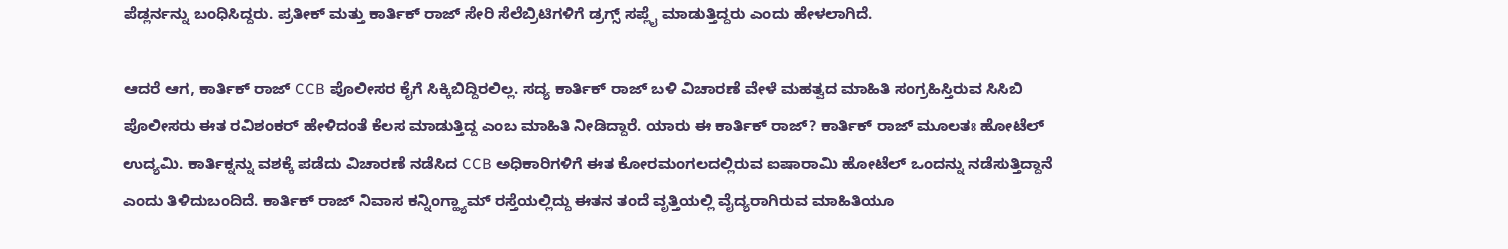ಪೆಡ್ಲರ್ನನ್ನು ಬಂಧಿಸಿದ್ದರು. ಪ್ರತೀಕ್ ಮತ್ತು ಕಾರ್ತಿಕ್ ರಾಜ್ ಸೇರಿ ಸೆಲೆಬ್ರಿಟಿಗಳಿಗೆ ಡ್ರಗ್ಸ್ ಸಪ್ಲೈ ಮಾಡುತ್ತಿದ್ದರು ಎಂದು ಹೇಳಲಾಗಿದೆ.

ಆದರೆ ಆಗ, ಕಾರ್ತಿಕ್ ರಾಜ್ CCB ಪೊಲೀಸರ ಕೈಗೆ ಸಿಕ್ಕಿಬಿದ್ದಿರಲಿಲ್ಲ. ಸದ್ಯ ಕಾರ್ತಿಕ್ ರಾಜ್ ಬಳಿ ವಿಚಾರಣೆ ವೇಳೆ ಮಹತ್ವದ ಮಾಹಿತಿ ಸಂಗ್ರಹಿಸ್ತಿರುವ ಸಿಸಿಬಿ ಪೊಲೀಸರು ಈತ ರವಿಶಂಕರ್ ಹೇಳಿದಂತೆ ಕೆಲಸ ಮಾಡುತ್ತಿದ್ದ ಎಂಬ ಮಾಹಿತಿ ನೀಡಿದ್ದಾರೆ. ಯಾರು ಈ ಕಾರ್ತಿಕ್ ರಾಜ್? ಕಾರ್ತಿಕ್ ರಾಜ್ ಮೂಲತಃ ಹೋಟೆಲ್ ಉದ್ಯಮಿ. ಕಾರ್ತಿಕ್ನನ್ನು ವಶಕ್ಕೆ ಪಡೆದು ವಿಚಾರಣೆ ನಡೆಸಿದ CCB ಅಧಿಕಾರಿಗಳಿಗೆ ಈತ ಕೋರಮಂಗಲದಲ್ಲಿರುವ ಐಷಾರಾಮಿ ಹೋಟೆಲ್ ಒಂದನ್ನು ನಡೆಸುತ್ತಿದ್ದಾನೆ ಎಂದು ತಿಳಿದುಬಂದಿದೆ. ಕಾರ್ತಿಕ್ ರಾಜ್ ನಿವಾಸ ಕನ್ನಿಂಗ್ಹ್ಯಾಮ್ ರಸ್ತೆಯಲ್ಲಿದ್ದು ಈತನ ತಂದೆ ವೃತ್ತಿಯಲ್ಲಿ ವೈದ್ಯರಾಗಿರುವ ಮಾಹಿತಿಯೂ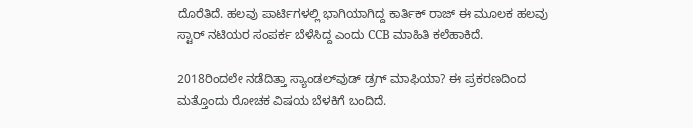ದೊರೆತಿದೆ. ಹಲವು ಪಾರ್ಟಿಗಳಲ್ಲಿ ಭಾಗಿಯಾಗಿದ್ದ ಕಾರ್ತಿಕ್ ರಾಜ್ ಈ ಮೂಲಕ ಹಲವು ಸ್ಟಾರ್ ನಟಿಯರ ಸಂಪರ್ಕ ಬೆಳೆಸಿದ್ದ ಎಂದು CCB ಮಾಹಿತಿ ಕಲೆಹಾಕಿದೆ.

2018ರಿಂದಲೇ ನಡೆದಿತ್ತಾ ಸ್ಯಾಂಡಲ್‌ವುಡ್ ಡ್ರಗ್ ಮಾಫಿಯಾ? ಈ ಪ್ರಕರಣದಿಂದ ಮತ್ತೊಂದು ರೋಚಕ ವಿಷಯ ಬೆಳಕಿಗೆ ಬಂದಿದೆ.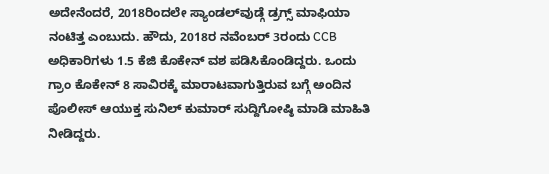ಅದೇನೆಂದರೆ, 2018ರಿಂದಲೇ ಸ್ಯಾಂಡಲ್‌ವುಡ್ಗೆ ಡ್ರಗ್ಸ್‌ ಮಾಫಿಯಾ ನಂಟಿತ್ತ ಎಂಬುದು. ಹೌದು, 2018ರ ನವೆಂಬರ್ 3ರಂದು CCB ಅಧಿಕಾರಿಗಳು 1.5 ಕೆಜಿ ಕೊಕೇನ್ ವಶ ಪಡಿಸಿಕೊಂಡಿದ್ದರು. ಒಂದು ಗ್ರಾಂ ಕೊಕೇನ್ 8 ಸಾವಿರಕ್ಕೆ ಮಾರಾಟವಾಗುತ್ತಿರುವ ಬಗ್ಗೆ ಅಂದಿನ ಪೊಲೀಸ್ ಆಯುಕ್ತ ಸುನಿಲ್ ಕುಮಾರ್ ಸುದ್ದಿಗೋಷ್ಠಿ ಮಾಡಿ ಮಾಹಿತಿ ನೀಡಿದ್ದರು.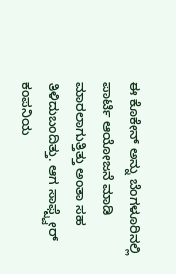ಈ ಕೊಕೇನ್ ಅನ್ನು ಬೆಂಗಳೂರಿನಲ್ಲಿ ಪಾರ್ಟಿ ಆಯೋಜನೆ ಮಾಡಿ ಮಾರಲಾಗುತ್ತಿತ್ತು ಅಂತಾ ಸಹ ತಿಳಿದುಬಂದಿತ್ತು. ಆಗ ಸಾಫ್ಟ್ವೇರ್ ಕಂಪನಿಯ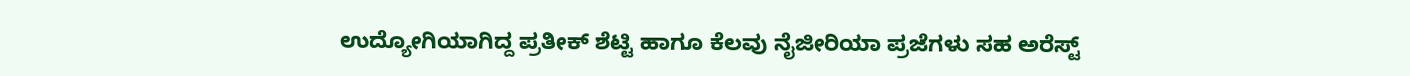ಉದ್ಯೋಗಿಯಾಗಿದ್ದ ಪ್ರತೀಕ್ ಶೆಟ್ಟಿ ಹಾಗೂ ಕೆಲವು ನೈಜೀರಿಯಾ ಪ್ರಜೆಗಳು ಸಹ ಅರೆಸ್ಟ್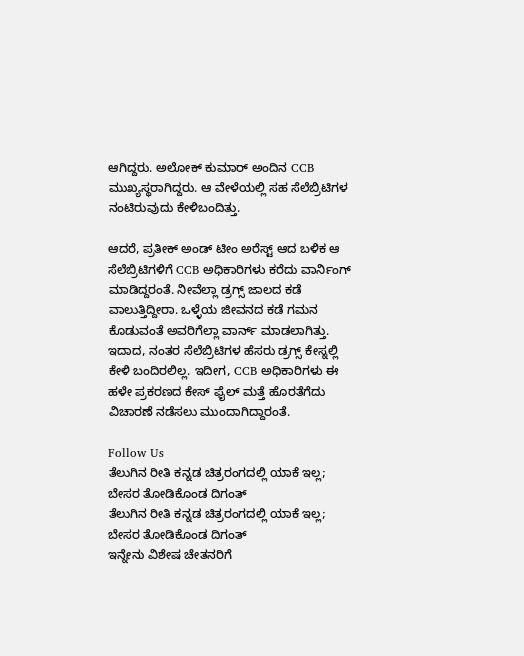ಆಗಿದ್ದರು. ಅಲೋಕ್ ಕುಮಾರ್ ಅಂದಿನ CCB ಮುಖ್ಯಸ್ಥರಾಗಿದ್ದರು. ಆ ವೇಳೆಯಲ್ಲಿ ಸಹ ಸೆಲೆಬ್ರಿಟಿಗಳ ನಂಟಿರುವುದು ಕೇಳಿಬಂದಿತ್ತು.

ಆದರೆ, ಪ್ರತೀಕ್ ಅಂಡ್ ಟೀಂ ಅರೆಸ್ಟ್ ಆದ ಬಳಿಕ ಆ ಸೆಲೆಬ್ರಿಟಿಗಳಿಗೆ CCB ಅಧಿಕಾರಿಗಳು ಕರೆದು ವಾರ್ನಿಂಗ್ ಮಾಡಿದ್ದರಂತೆ. ನೀವೆಲ್ಲಾ ಡ್ರಗ್ಸ್ ಜಾಲದ ಕಡೆ ವಾಲುತ್ತಿದ್ದೀರಾ. ಒಳ್ಳೆಯ ಜೀವನದ ಕಡೆ ಗಮನ ಕೊಡುವಂತೆ ಅವರಿಗೆಲ್ಲಾ ವಾರ್ನ್ ಮಾಡಲಾಗಿತ್ತು. ಇದಾದ, ನಂತರ ಸೆಲೆಬ್ರಿಟಿಗಳ ಹೆಸರು ಡ್ರಗ್ಸ್ ಕೇಸ್ನಲ್ಲಿ ಕೇಳಿ ಬಂದಿರಲಿಲ್ಲ. ಇದೀಗ, CCB ಅಧಿಕಾರಿಗಳು ಈ ಹಳೇ ಪ್ರಕರಣದ ಕೇಸ್ ಫೈಲ್ ಮತ್ತೆ ಹೊರತೆಗೆದು ವಿಚಾರಣೆ ನಡೆಸಲು ಮುಂದಾಗಿದ್ದಾರಂತೆ.

Follow Us
ತೆಲುಗಿನ ರೀತಿ ಕನ್ನಡ ಚಿತ್ರರಂಗದಲ್ಲಿ ಯಾಕೆ ಇಲ್ಲ; ಬೇಸರ ತೋಡಿಕೊಂಡ ದಿಗಂತ್
ತೆಲುಗಿನ ರೀತಿ ಕನ್ನಡ ಚಿತ್ರರಂಗದಲ್ಲಿ ಯಾಕೆ ಇಲ್ಲ; ಬೇಸರ ತೋಡಿಕೊಂಡ ದಿಗಂತ್
ಇನ್ನೇನು ವಿಶೇಷ ಚೇತನರಿಗೆ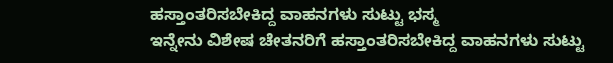ಹಸ್ತಾಂತರಿಸಬೇಕಿದ್ದ ವಾಹನಗಳು ಸುಟ್ಟು ಭಸ್ಮ
ಇನ್ನೇನು ವಿಶೇಷ ಚೇತನರಿಗೆ ಹಸ್ತಾಂತರಿಸಬೇಕಿದ್ದ ವಾಹನಗಳು ಸುಟ್ಟು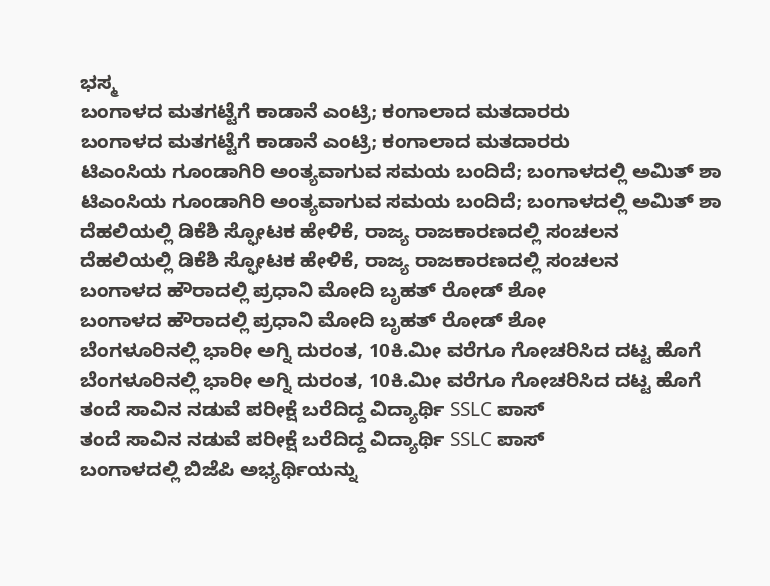ಭಸ್ಮ
ಬಂಗಾಳದ ಮತಗಟ್ಟೆಗೆ ಕಾಡಾನೆ ಎಂಟ್ರಿ; ಕಂಗಾಲಾದ ಮತದಾರರು
ಬಂಗಾಳದ ಮತಗಟ್ಟೆಗೆ ಕಾಡಾನೆ ಎಂಟ್ರಿ; ಕಂಗಾಲಾದ ಮತದಾರರು
ಟಿಎಂಸಿಯ ಗೂಂಡಾಗಿರಿ ಅಂತ್ಯವಾಗುವ ಸಮಯ ಬಂದಿದೆ; ಬಂಗಾಳದಲ್ಲಿ ಅಮಿತ್ ಶಾ
ಟಿಎಂಸಿಯ ಗೂಂಡಾಗಿರಿ ಅಂತ್ಯವಾಗುವ ಸಮಯ ಬಂದಿದೆ; ಬಂಗಾಳದಲ್ಲಿ ಅಮಿತ್ ಶಾ
ದೆಹಲಿಯಲ್ಲಿ ಡಿಕೆಶಿ ಸ್ಫೋಟಕ ಹೇಳಿಕೆ, ರಾಜ್ಯ ರಾಜಕಾರಣದಲ್ಲಿ ಸಂಚಲನ
ದೆಹಲಿಯಲ್ಲಿ ಡಿಕೆಶಿ ಸ್ಫೋಟಕ ಹೇಳಿಕೆ, ರಾಜ್ಯ ರಾಜಕಾರಣದಲ್ಲಿ ಸಂಚಲನ
ಬಂಗಾಳದ ಹೌರಾದಲ್ಲಿ ಪ್ರಧಾನಿ ಮೋದಿ ಬೃಹತ್ ರೋಡ್ ಶೋ
ಬಂಗಾಳದ ಹೌರಾದಲ್ಲಿ ಪ್ರಧಾನಿ ಮೋದಿ ಬೃಹತ್ ರೋಡ್ ಶೋ
ಬೆಂಗಳೂರಿನಲ್ಲಿ ಭಾರೀ ಅಗ್ನಿ ದುರಂತ, 10ಕಿ.ಮೀ ವರೆಗೂ ಗೋಚರಿಸಿದ ದಟ್ಟ ಹೊಗೆ
ಬೆಂಗಳೂರಿನಲ್ಲಿ ಭಾರೀ ಅಗ್ನಿ ದುರಂತ, 10ಕಿ.ಮೀ ವರೆಗೂ ಗೋಚರಿಸಿದ ದಟ್ಟ ಹೊಗೆ
ತಂದೆ ಸಾವಿನ ನಡುವೆ ಪರೀಕ್ಷೆ ಬರೆದಿದ್ದ ವಿದ್ಯಾರ್ಥಿ SSLC ಪಾಸ್
ತಂದೆ ಸಾವಿನ ನಡುವೆ ಪರೀಕ್ಷೆ ಬರೆದಿದ್ದ ವಿದ್ಯಾರ್ಥಿ SSLC ಪಾಸ್
ಬಂಗಾಳದಲ್ಲಿ ಬಿಜೆಪಿ ಅಭ್ಯರ್ಥಿಯನ್ನು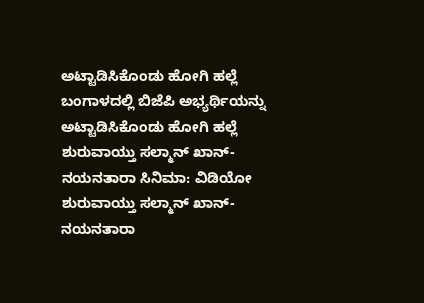ಅಟ್ಟಾಡಿಸಿಕೊಂಡು ಹೋಗಿ ಹಲ್ಲೆ
ಬಂಗಾಳದಲ್ಲಿ ಬಿಜೆಪಿ ಅಭ್ಯರ್ಥಿಯನ್ನು ಅಟ್ಟಾಡಿಸಿಕೊಂಡು ಹೋಗಿ ಹಲ್ಲೆ
ಶುರುವಾಯ್ತು ಸಲ್ಮಾನ್ ಖಾನ್-ನಯನತಾರಾ ಸಿನಿಮಾ: ವಿಡಿಯೋ
ಶುರುವಾಯ್ತು ಸಲ್ಮಾನ್ ಖಾನ್-ನಯನತಾರಾ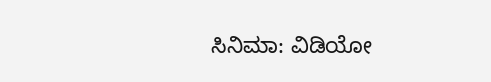ಸಿನಿಮಾ: ವಿಡಿಯೋ